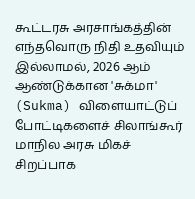கூட்டரசு அரசாங்கத்தின் எந்தவொரு நிதி உதவியும் இல்லாமல், 2026 ஆம் ஆண்டுக்கான 'சுக்மா' (Sukma) விளையாட்டுப் போட்டிகளைச் சிலாங்கூர் மாநில அரசு மிகச் சிறப்பாக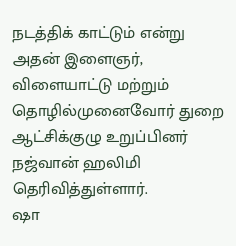நடத்திக் காட்டும் என்று அதன் இளைஞர், விளையாட்டு மற்றும் தொழில்முனைவோர் துறை ஆட்சிக்குழு உறுப்பினர் நஜ்வான் ஹலிமி தெரிவித்துள்ளார்.
ஷா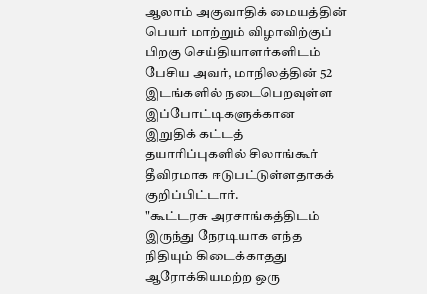ஆலாம் அகுவாதிக் மையத்தின் பெயர் மாற்றும் விழாவிற்குப் பிறகு செய்தியாளர்களிடம் பேசிய அவர், மாநிலத்தின் 52 இடங்களில் நடைபெறவுள்ள இப்போட்டிகளுக்கான இறுதிக் கட்டத் தயாரிப்புகளில் சிலாங்கூர் தீவிரமாக ஈடுபட்டுள்ளதாகக் குறிப்பிட்டார்.
"கூட்டரசு அரசாங்கத்திடம் இருந்து நேரடியாக எந்த நிதியும் கிடைக்காதது ஆரோக்கியமற்ற ஒரு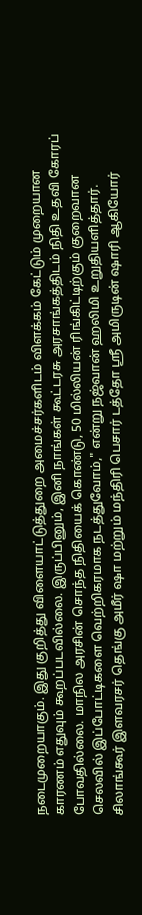நடைமுறையாகும். இது குறித்து விளையாட்டுத்துறை அமைச்சர்களிடம் விளக்கம் கேட்டும் முறையான காரணம் எதுவும் கூறப்படவில்லை. இருப்பினும், இனி நாங்கள் கூட்டரசு அரசாங்கத்திடம் நிதி உதவி கோரப் போவதில்லை. மாநில அரசின் சொந்த நிதியைக் கொண்டு, 50 மில்லியன் ரிங்கிட்டிற்கும் குறைவான செலவில் இப்போட்டிகளை வெற்றிகரமாக நடத்துவோம்," என்று நஜ்வான் ஹலிமி உறுதியளித்தார்.
சிலாங்கூர் இளவரசர் தெங்கு அமீர் ஷா மற்றும் மந்திரி பெசார் டத்தோ ஸ்ரீ அமிருடின் ஷாரி ஆகியோர்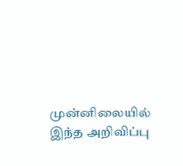முன்னிலையில் இந்த அறிவிப்பு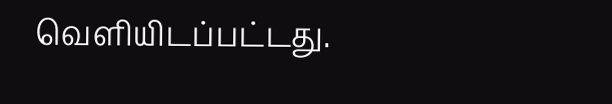வெளியிடப்பட்டது.